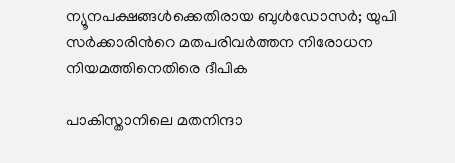ന്യൂനപക്ഷങ്ങള്‍ക്കെതിരായ ബുള്‍ഡോസര്‍; യുപി സർക്കാരിന്‍റെ മതപരിവർത്തന നിരോധന നിയമത്തിനെതിരെ ദീപിക

പാകിസ്താനിലെ മതനിന്ദാ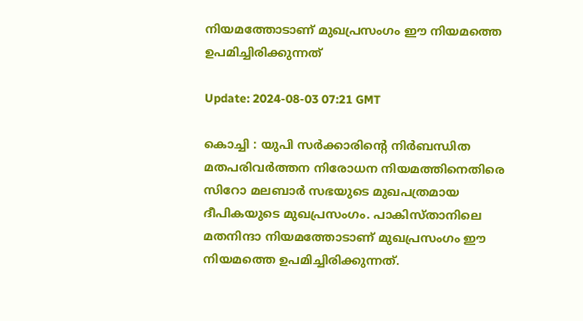നിയമത്തോടാണ് മുഖപ്രസംഗം ഈ നിയമത്തെ ഉപമിച്ചിരിക്കുന്നത്

Update: 2024-08-03 07:21 GMT

കൊച്ചി : യുപി സർക്കാരിന്‍റെ നിർബന്ധിത മതപരിവർത്തന നിരോധന നിയമത്തിനെതിരെ സിറോ മലബാർ സഭയുടെ മുഖപത്രമായ ദീപികയുടെ മുഖപ്രസംഗം. പാകിസ്താനിലെ മതനിന്ദാ നിയമത്തോടാണ് മുഖപ്രസംഗം ഈ നിയമത്തെ ഉപമിച്ചിരിക്കുന്നത്.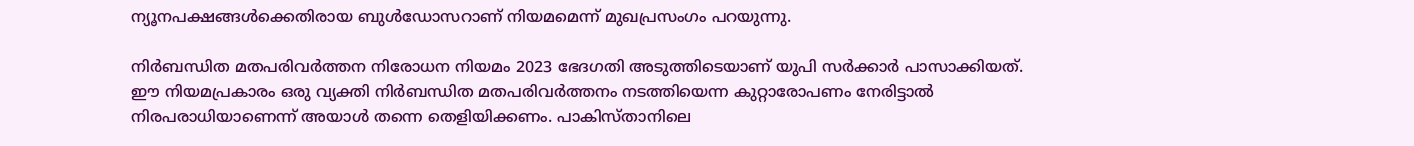ന്യൂനപക്ഷങ്ങള്‍ക്കെതിരായ ബുള്‍ഡോസറാണ് നിയമമെന്ന് മുഖപ്രസംഗം പറയുന്നു.

നിർബന്ധിത മതപരിവർത്തന നിരോധന നിയമം 2023 ഭേദഗതി അടുത്തിടെയാണ് യുപി സർക്കാർ പാസാക്കിയത്. ഈ നിയമപ്രകാരം ഒരു വ്യക്തി നിർബന്ധിത മതപരിവർത്തനം നടത്തിയെന്ന കുറ്റാരോപണം നേരിട്ടാല്‍ നിരപരാധിയാണെന്ന് അയാള്‍ തന്നെ തെളിയിക്കണം. പാകിസ്താനിലെ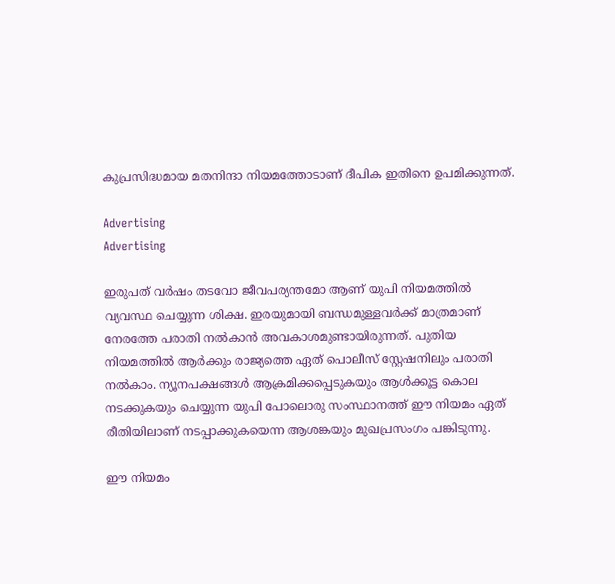കുപ്രസിദ്ധമായ മതനിന്ദാ നിയമത്തോടാണ് ദീപിക ഇതിനെ ഉപമിക്കുന്നത്.

Advertising
Advertising

ഇരുപത് വർഷം തടവോ ജീവപര്യന്തമോ ആണ് യുപി നിയമത്തില്‍ വ്യവസ്ഥ ചെയ്യുന്ന ശിക്ഷ. ഇരയുമായി ബന്ധമുള്ളവർക്ക് മാത്രമാണ് നേരത്തേ പരാതി നല്‍കാന്‍ അവകാശമുണ്ടായിരുന്നത്. പുതിയ നിയമത്തില്‍ ആർക്കും രാജ്യത്തെ ഏത് പൊലീസ് സ്റ്റേഷനിലും പരാതി നല്‍കാം. ന്യൂനപക്ഷങ്ങള്‍ ആക്രമിക്കപ്പെടുകയും ആള്‍ക്കൂട്ട കൊല നടക്കുകയും ചെയ്യുന്ന യുപി പോലൊരു സംസ്ഥാനത്ത് ഈ നിയമം ഏത് രീതിയിലാണ് നടപ്പാക്കുകയെന്ന ആശങ്കയും മുഖപ്രസംഗം പങ്കിടുന്നു.

ഈ നിയമം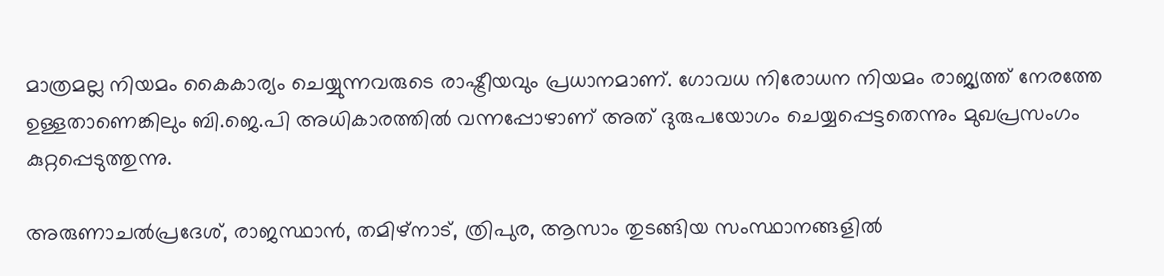മാത്രമല്ല നിയമം കൈകാര്യം ചെയ്യുന്നവരുടെ രാഷ്ട്രീയവും പ്രധാനമാണ്. ഗോവധ നിരോധന നിയമം രാജ്യത്ത് നേരത്തേ ഉള്ളതാണെങ്കിലും ബി.ജെ.പി അധികാരത്തില്‍ വന്നപ്പോഴാണ് അത് ദുരുപയോഗം ചെയ്യപ്പെട്ടതെന്നും മുഖപ്രസംഗം കുറ്റപ്പെടുത്തുന്നു.

അരുണാചൽപ്രദേശ്, രാജസ്ഥാൻ, തമിഴ്നാട്, ത്രിപുര, ആസാം തുടങ്ങിയ സംസ്ഥാനങ്ങളിൽ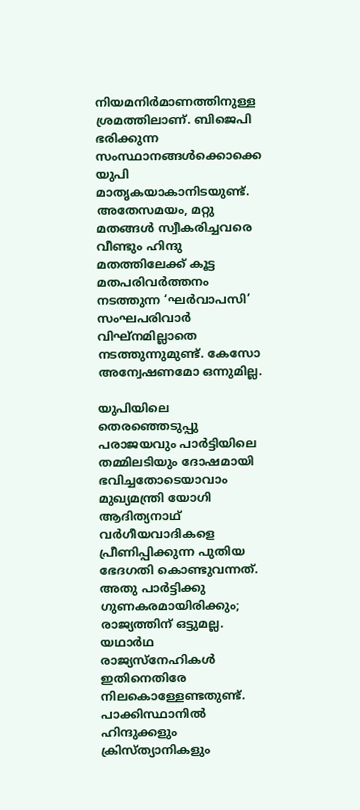നിയമനിർമാണത്തിനുള്ള ശ്രമത്തിലാണ്. ബിജെപി ഭരിക്കുന്ന സംസ്ഥാനങ്ങൾക്കൊക്കെ യുപി മാതൃകയാകാനിടയുണ്ട്. അതേസമയം, മറ്റു മതങ്ങൾ സ്വീകരിച്ചവരെ വീണ്ടും ഹിന്ദു മതത്തിലേക്ക് കൂട്ട മതപരിവർത്തനം നടത്തുന്ന ‘ഘർവാപസി’ സംഘപരിവാർ വിഘ്നമില്ലാതെ നടത്തുന്നുമുണ്ട്. കേസോ അന്വേഷണമോ ഒന്നുമില്ല.

യുപിയിലെ തെരഞ്ഞെടുപ്പു പരാജയവും പാർട്ടിയിലെ തമ്മിലടിയും ദോഷമായി ഭവിച്ചതോടെയാവാം മുഖ്യമന്ത്രി യോഗി ആദിത്യനാഥ് വർഗീയവാദികളെ പ്രീണിപ്പിക്കുന്ന പുതിയ ഭേദഗതി കൊണ്ടുവന്നത്. അതു പാർട്ടിക്കു ഗുണകരമായിരിക്കും; രാജ്യത്തിന് ഒട്ടുമല്ല. യഥാർഥ രാജ്യസ്നേഹികൾ ഇതിനെതിരേ നിലകൊള്ളേണ്ടതുണ്ട്. പാക്കിസ്ഥാനിൽ ഹിന്ദുക്കളും ക്രിസ്ത്യാനികളും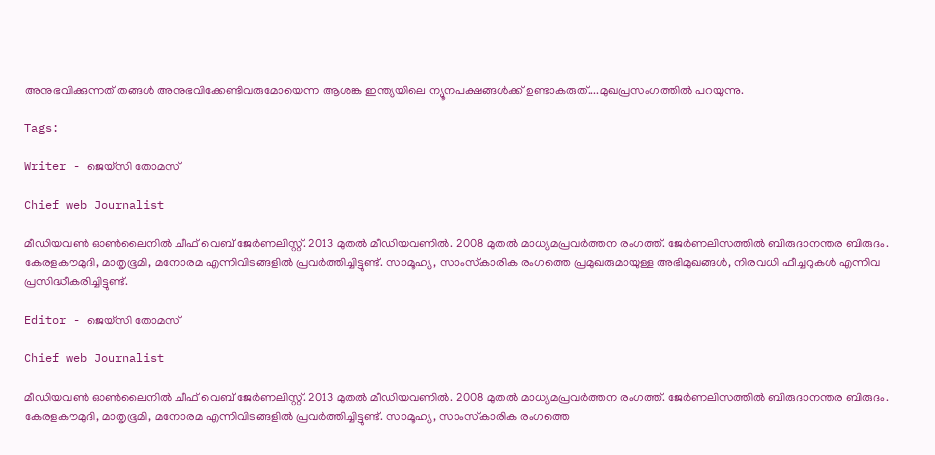അനുഭവിക്കുന്നത് തങ്ങൾ അനുഭവിക്കേണ്ടിവരുമോയെന്ന ആശങ്ക ഇന്ത്യയിലെ ന്യൂനപക്ഷങ്ങൾക്ക് ഉണ്ടാകരുത്....മുഖപ്രസംഗത്തില്‍ പറയുന്നു.

Tags:

Writer - ജെയ്സി തോമസ്

Chief web Journalist

മീഡിയവൺ ഓൺലൈനിൽ ചീഫ് വെബ് ജേർണലിസ്റ്റ്. 2013 മുതൽ മീഡിയവണിൽ. 2008 മുതൽ മാധ്യമപ്രവർത്തന രംഗത്ത്. ജേർണലിസത്തിൽ ബിരുദാനന്തര ബിരുദം. കേരളകൗമുദി, മാതൃഭൂമി, മനോരമ എന്നിവിടങ്ങളിൽ പ്രവർത്തിച്ചിട്ടുണ്ട്. സാമൂഹ്യ, സാംസ്‌കാരിക രംഗത്തെ പ്രമുഖരുമായുള്ള അഭിമുഖങ്ങൾ, നിരവധി ഫീച്ചറുകൾ എന്നിവ പ്രസിദ്ധീകരിച്ചിട്ടുണ്ട്.

Editor - ജെയ്സി തോമസ്

Chief web Journalist

മീഡിയവൺ ഓൺലൈനിൽ ചീഫ് വെബ് ജേർണലിസ്റ്റ്. 2013 മുതൽ മീഡിയവണിൽ. 2008 മുതൽ മാധ്യമപ്രവർത്തന രംഗത്ത്. ജേർണലിസത്തിൽ ബിരുദാനന്തര ബിരുദം. കേരളകൗമുദി, മാതൃഭൂമി, മനോരമ എന്നിവിടങ്ങളിൽ പ്രവർത്തിച്ചിട്ടുണ്ട്. സാമൂഹ്യ, സാംസ്‌കാരിക രംഗത്തെ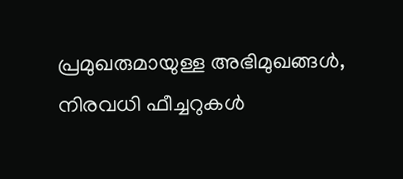പ്രമുഖരുമായുള്ള അഭിമുഖങ്ങൾ, നിരവധി ഫീച്ചറുകൾ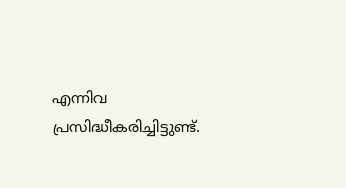എന്നിവ പ്രസിദ്ധീകരിച്ചിട്ടുണ്ട്.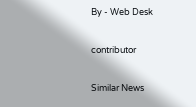By - Web Desk

contributor

Similar News